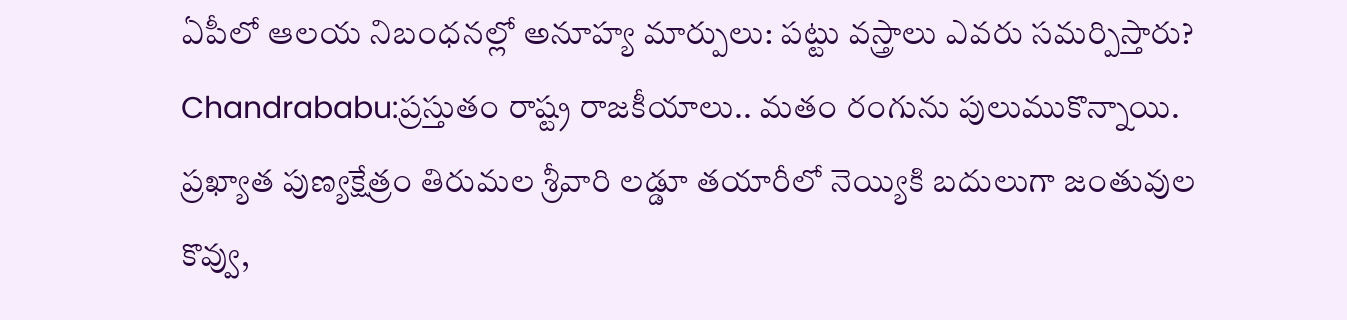ఏపీలో ఆలయ నిబంధనల్లో అనూహ్య మార్పులు: పట్టు వస్త్రాలు ఎవరు సమర్పిస్తారు?
Chandrababu:ప్రస్తుతం రాష్ట్ర రాజకీయాలు.. మతం రంగును పులుముకొన్నాయి. ప్రఖ్యాత పుణ్యక్షేత్రం తిరుమల శ్రీవారి లడ్డూ తయారీలో నెయ్యికి బదులుగా జంతువుల కొవ్వు,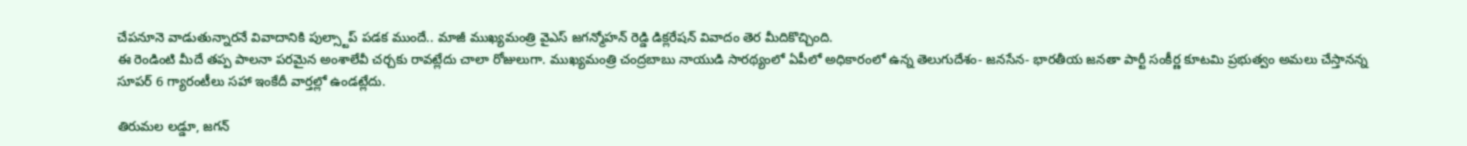చేపనూనె వాడుతున్నారనే వివాదానికి పుల్స్టాప్ పడక ముందే.. మాజీ ముఖ్యమంత్రి వైఎస్ జగన్మోహన్ రెడ్డి డిక్లరేషన్ వివాదం తెర మీదికొచ్చింది.
ఈ రెండింటి మీదే తప్ప పాలనా పరమైన అంశాలేవీ చర్చకు రావట్లేదు చాలా రోజులుగా. ముఖ్యమంత్రి చంద్రబాబు నాయుడి సారథ్యంలో ఏపీలో అధికారంలో ఉన్న తెలుగుదేశం- జనసేన- భారతీయ జనతా పార్టీ సంకీర్ణ కూటమి ప్రభుత్వం అమలు చేస్తానన్న సూపర్ 6 గ్యారంటీలు సహా ఇంకేదీ వార్తల్లో ఉండట్లేదు.

తిరుమల లడ్డూ, జగన్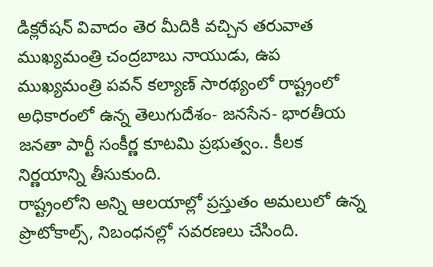డిక్లరేషన్ వివాదం తెర మీదికి వచ్చిన తరువాత ముఖ్యమంత్రి చంద్రబాబు నాయుడు, ఉప ముఖ్యమంత్రి పవన్ కల్యాణ్ సారథ్యంలో రాష్ట్రంలో అధికారంలో ఉన్న తెలుగుదేశం- జనసేన- భారతీయ జనతా పార్టీ సంకీర్ణ కూటమి ప్రభుత్వం.. కీలక నిర్ణయాన్ని తీసుకుంది.
రాష్ట్రంలోని అన్ని ఆలయాల్లో ప్రస్తుతం అమలులో ఉన్న ప్రొటోకాల్స్, నిబంధనల్లో సవరణలు చేసింది.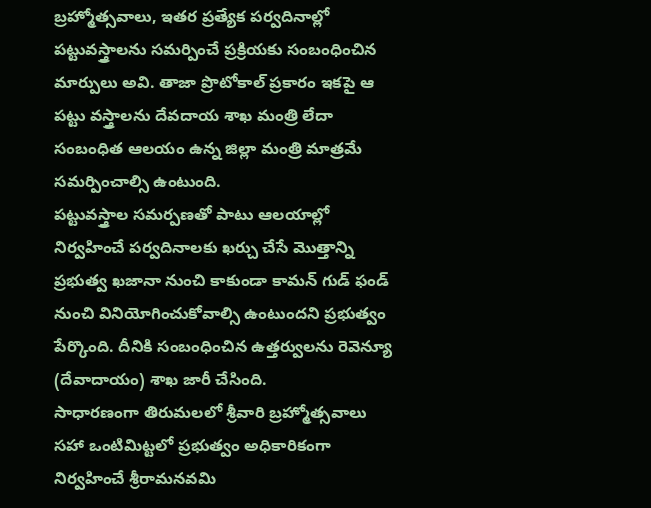బ్రహ్మోత్సవాలు, ఇతర ప్రత్యేక పర్వదినాల్లో పట్టువస్త్రాలను సమర్పించే ప్రక్రియకు సంబంధించిన మార్పులు అవి. తాజా ప్రొటోకాల్ ప్రకారం ఇకపై ఆ పట్టు వస్త్రాలను దేవదాయ శాఖ మంత్రి లేదా సంబంధిత ఆలయం ఉన్న జిల్లా మంత్రి మాత్రమే సమర్పించాల్సి ఉంటుంది.
పట్టువస్త్రాల సమర్పణతో పాటు ఆలయాల్లో నిర్వహించే పర్వదినాలకు ఖర్చు చేసే మొత్తాన్ని ప్రభుత్వ ఖజానా నుంచి కాకుండా కామన్ గుడ్ ఫండ్ నుంచి వినియోగించుకోవాల్సి ఉంటుందని ప్రభుత్వం పేర్కొంది. దీనికి సంబంధించిన ఉత్తర్వులను రెవెన్యూ (దేవాదాయం) శాఖ జారీ చేసింది.
సాధారణంగా తిరుమలలో శ్రీవారి బ్రహ్మోత్సవాలు సహా ఒంటిమిట్టలో ప్రభుత్వం అధికారికంగా నిర్వహించే శ్రీరామనవమి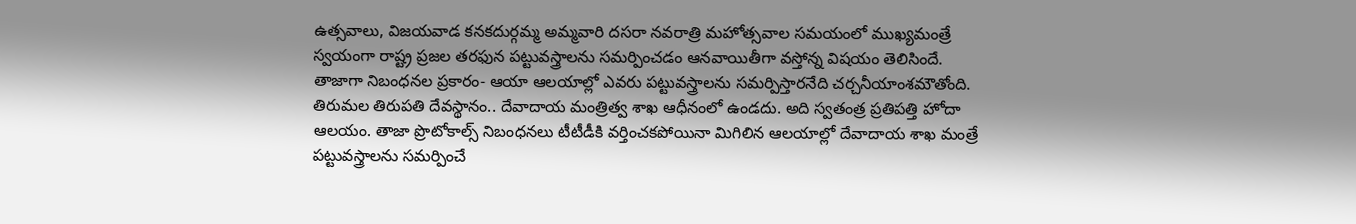ఉత్సవాలు, విజయవాడ కనకదుర్గమ్మ అమ్మవారి దసరా నవరాత్రి మహోత్సవాల సమయంలో ముఖ్యమంత్రే స్వయంగా రాష్ట్ర ప్రజల తరఫున పట్టువస్త్రాలను సమర్పించడం ఆనవాయితీగా వస్తోన్న విషయం తెలిసిందే.
తాజాగా నిబంధనల ప్రకారం- ఆయా ఆలయాల్లో ఎవరు పట్టువస్త్రాలను సమర్పిస్తారనేది చర్చనీయాంశమౌతోంది. తిరుమల తిరుపతి దేవస్థానం.. దేవాదాయ మంత్రిత్వ శాఖ ఆధీనంలో ఉండదు. అది స్వతంత్ర ప్రతిపత్తి హోదా ఆలయం. తాజా ప్రొటోకాల్స్ నిబంధనలు టీటీడీకి వర్తించకపోయినా మిగిలిన ఆలయాల్లో దేవాదాయ శాఖ మంత్రే పట్టువస్త్రాలను సమర్పించే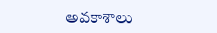అవకాశాలు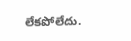లేకపోలేదు.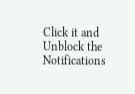Click it and Unblock the Notifications